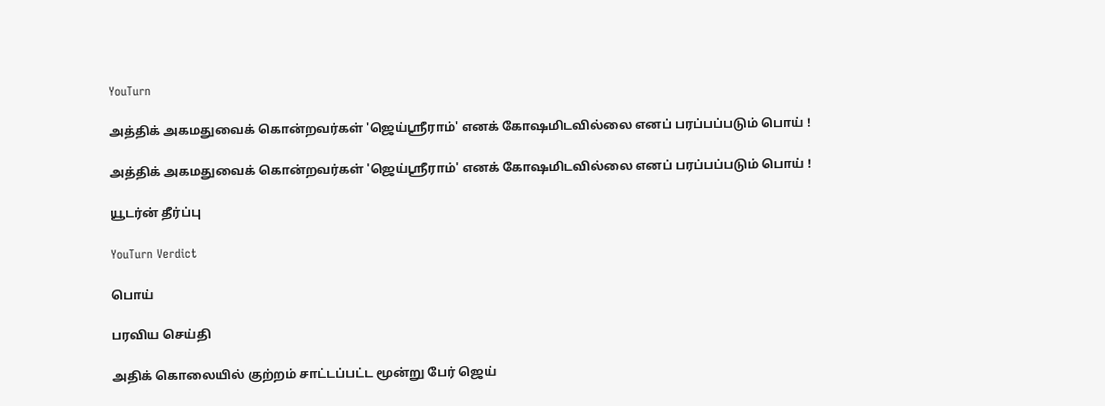YouTurn

அத்திக் அகமதுவைக் கொன்றவர்கள் 'ஜெய்ஸ்ரீராம்' எனக் கோஷமிடவில்லை எனப் பரப்பப்படும் பொய் !

அத்திக் அகமதுவைக் கொன்றவர்கள் 'ஜெய்ஸ்ரீராம்' எனக் கோஷமிடவில்லை எனப் பரப்பப்படும் பொய் !

யூடர்ன் தீர்ப்பு

YouTurn Verdict

பொய்

பரவிய செய்தி

அதிக் கொலையில் குற்றம் சாட்டப்பட்ட மூன்று பேர் ஜெய்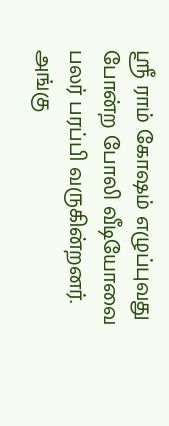ஸ்ரீ ராம் கோஷம் எழுப்புவது போன்ற போலி வீடியோவை பலர் பரப்பி வருகின்றனர். அங்கு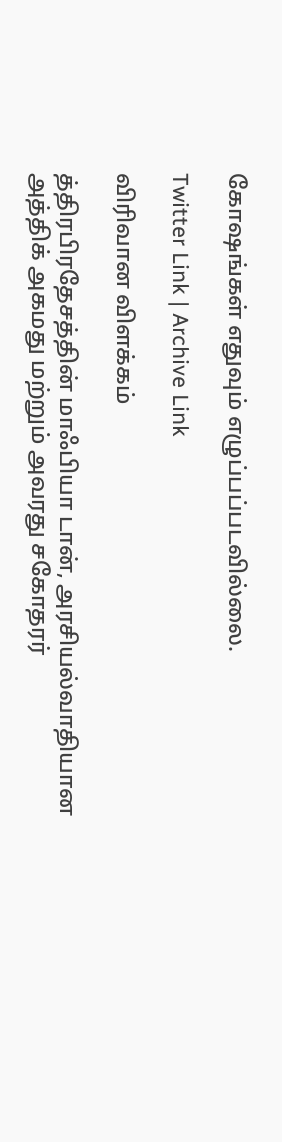கோஷங்கள் எதுவும் எழுப்பப்படவில்லை.

Twitter Link | Archive Link

விரிவான விளக்கம்

த்திரபிரதேசத்தின் மாஃபியா டான், அரசியல்வாதியான அத்திக் அகமது மற்றும் அவரது சகோதரர்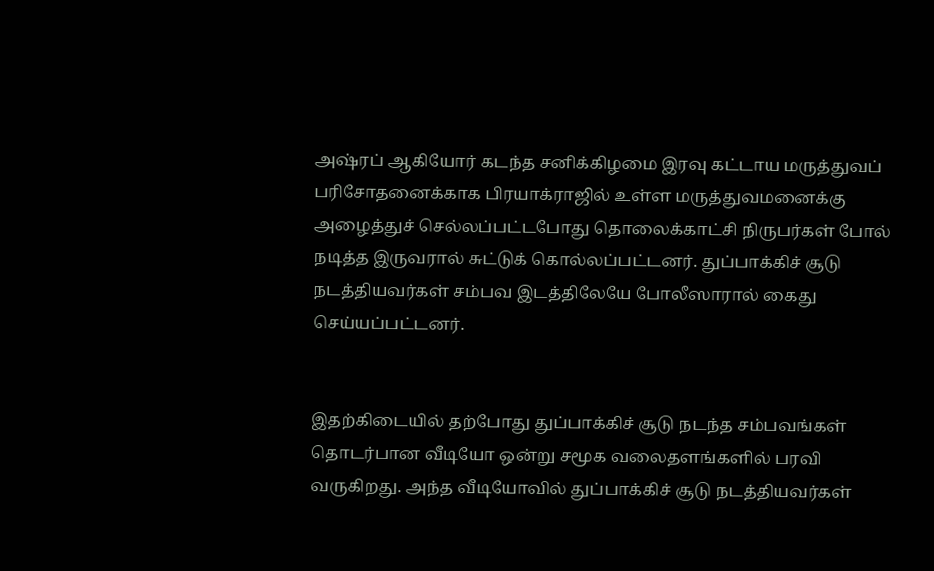அஷ்ரப் ஆகியோர் கடந்த சனிக்கிழமை இரவு கட்டாய மருத்துவப் பரிசோதனைக்காக பிரயாக்ராஜில் உள்ள மருத்துவமனைக்கு அழைத்துச் செல்லப்பட்டபோது தொலைக்காட்சி நிருபர்கள் போல் நடித்த இருவரால் சுட்டுக் கொல்லப்பட்டனர். துப்பாக்கிச் சூடு நடத்தியவர்கள் சம்பவ இடத்திலேயே போலீஸாரால் கைது செய்யப்பட்டனர்.


இதற்கிடையில் தற்போது துப்பாக்கிச் சூடு நடந்த சம்பவங்கள் தொடர்பான வீடியோ ஒன்று சமூக வலைதளங்களில் பரவி வருகிறது. அந்த வீடியோவில் துப்பாக்கிச் சூடு நடத்தியவர்கள்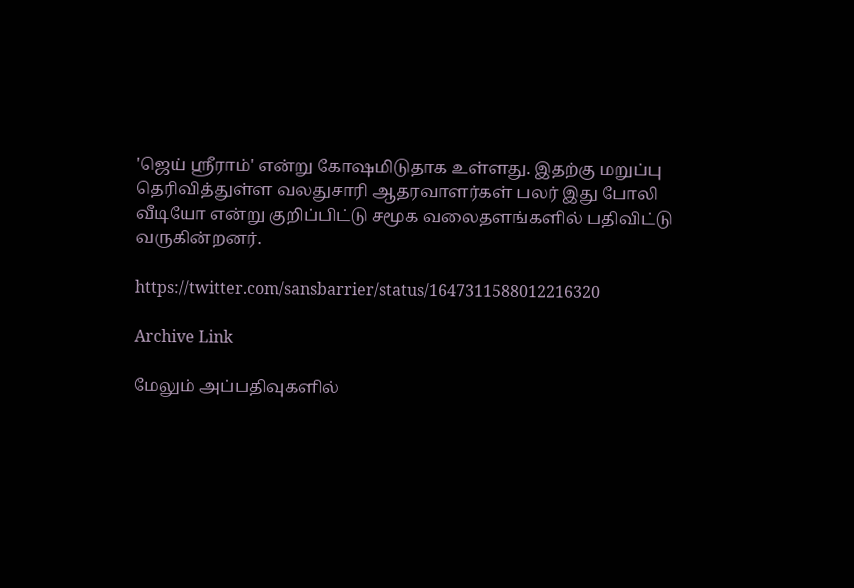'ஜெய் ஸ்ரீராம்' என்று கோஷமிடுதாக உள்ளது. இதற்கு மறுப்பு தெரிவித்துள்ள வலதுசாரி ஆதரவாளர்கள் பலர் இது போலி வீடியோ என்று குறிப்பிட்டு சமூக வலைதளங்களில் பதிவிட்டு வருகின்றனர்.

https://twitter.com/sansbarrier/status/1647311588012216320

Archive Link

மேலும் அப்பதிவுகளில்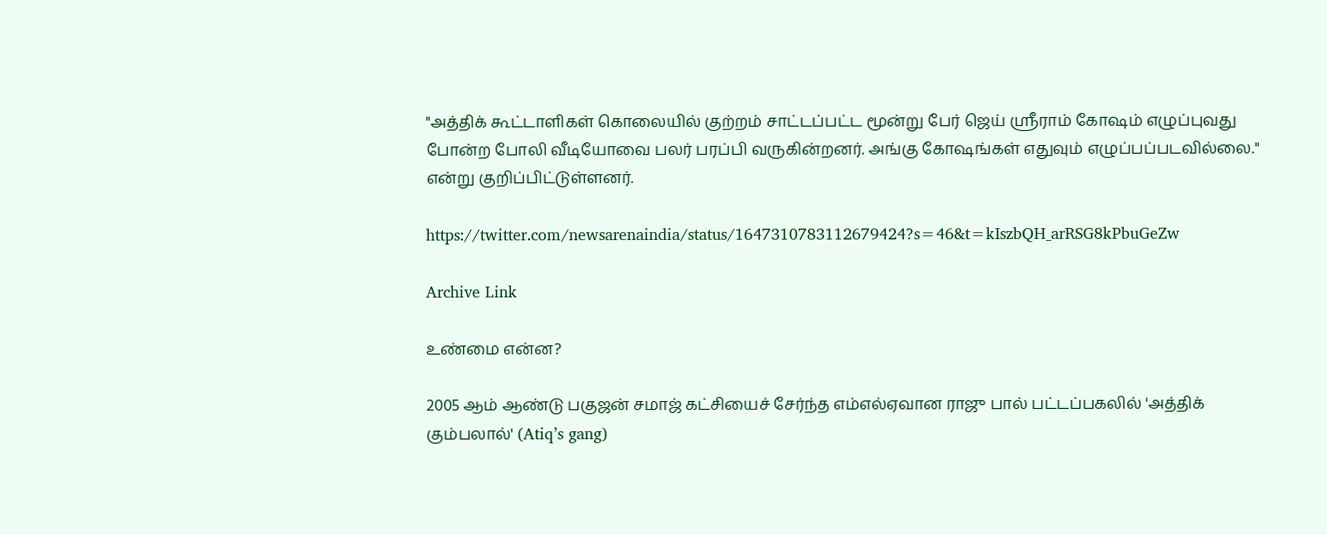"அத்திக் கூட்டாளிகள் கொலையில் குற்றம் சாட்டப்பட்ட மூன்று பேர் ஜெய் ஸ்ரீராம் கோஷம் எழுப்புவது போன்ற போலி வீடியோவை பலர் பரப்பி வருகின்றனர். அங்கு கோஷங்கள் எதுவும் எழுப்பப்படவில்லை." என்று குறிப்பிட்டுள்ளனர்.

https://twitter.com/newsarenaindia/status/1647310783112679424?s=46&t=kIszbQH_arRSG8kPbuGeZw

Archive Link

உண்மை என்ன?

2005 ஆம் ஆண்டு பகுஜன் சமாஜ் கட்சியைச் சேர்ந்த எம்எல்ஏவான ராஜு பால் பட்டப்பகலில் 'அத்திக் கும்பலால்' (Atiq’s gang)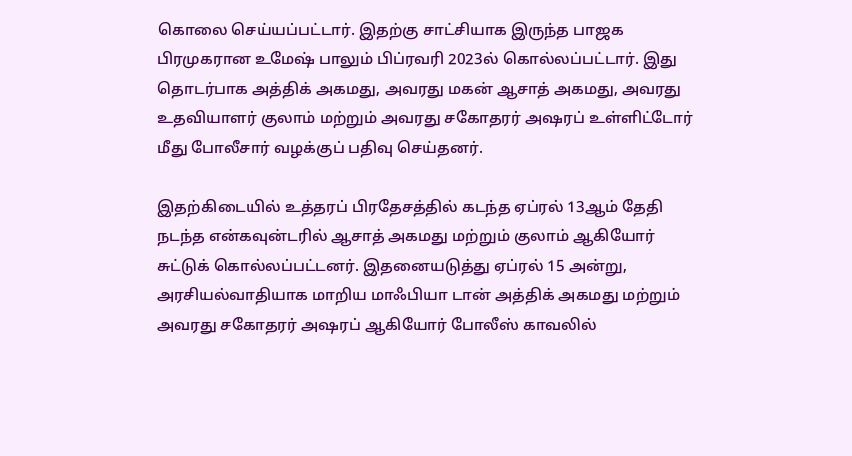கொலை செய்யப்பட்டார். இதற்கு சாட்சியாக இருந்த பாஜக பிரமுகரான உமேஷ் பாலும் பிப்ரவரி 2023ல் கொல்லப்பட்டார். இது தொடர்பாக அத்திக் அகமது, அவரது மகன் ஆசாத் அகமது, அவரது உதவியாளர் குலாம் மற்றும் அவரது சகோதரர் அஷரப் உள்ளிட்டோர் மீது போலீசார் வழக்குப் பதிவு செய்தனர்.

இதற்கிடையில் உத்தரப் பிரதேசத்தில் கடந்த ஏப்ரல் 13ஆம் தேதி நடந்த என்கவுன்டரில் ஆசாத் அகமது மற்றும் குலாம் ஆகியோர் சுட்டுக் கொல்லப்பட்டனர். இதனையடுத்து ஏப்ரல் 15 அன்று, அரசியல்வாதியாக மாறிய மாஃபியா டான் அத்திக் அகமது மற்றும் அவரது சகோதரர் அஷரப் ஆகியோர் போலீஸ் காவலில்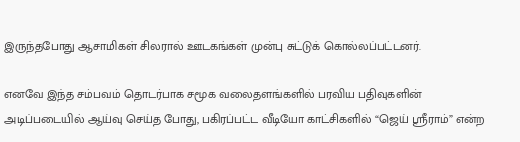இருந்தபோது ஆசாமிகள் சிலரால் ஊடகங்கள் முன்பு சுட்டுக் கொல்லப்பட்டனர்.

எனவே இந்த சம்பவம் தொடர்பாக சமூக வலைதளங்களில் பரவிய பதிவுகளின் அடிப்படையில் ஆய்வு செய்த போது, பகிரப்பட்ட வீடியோ காட்சிகளில் “ஜெய் ஸ்ரீராம்” என்ற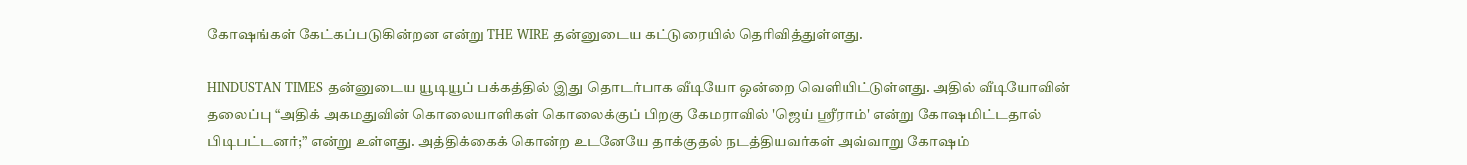கோஷங்கள் கேட்கப்படுகின்றன என்று THE WIRE தன்னுடைய கட்டுரையில் தெரிவித்துள்ளது.

HINDUSTAN TIMES தன்னுடைய யூடியூப் பக்கத்தில் இது தொடர்பாக வீடியோ ஒன்றை வெளியிட்டுள்ளது. அதில் வீடியோவின் தலைப்பு “அதிக் அகமதுவின் கொலையாளிகள் கொலைக்குப் பிறகு கேமராவில் 'ஜெய் ஸ்ரீராம்' என்று கோஷமிட்டதால் பிடிபட்டனர்;” என்று உள்ளது. அத்திக்கைக் கொன்ற உடனேயே தாக்குதல் நடத்தியவர்கள் அவ்வாறு கோஷம்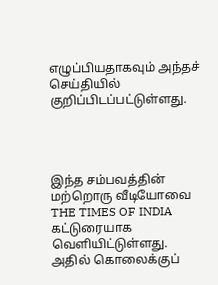எழுப்பியதாகவும் அந்தச் செய்தியில் குறிப்பிடப்பட்டுள்ளது.




இந்த சம்பவத்தின் மற்றொரு வீடியோவை THE TIMES OF INDIA கட்டுரையாக வெளியிட்டுள்ளது. அதில் கொலைக்குப்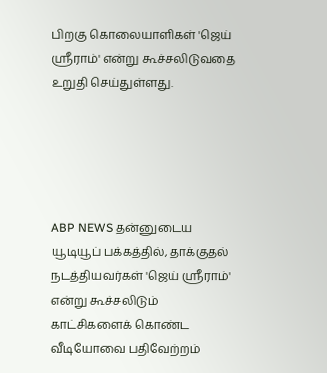பிறகு கொலையாளிகள் 'ஜெய் ஸ்ரீராம்' என்று கூச்சலிடுவதை உறுதி செய்துள்ளது.





ABP NEWS தன்னுடைய யூடியூப் பக்கத்தில், தாக்குதல் நடத்தியவர்கள் 'ஜெய் ஸ்ரீராம்' என்று கூச்சலிடும் காட்சிகளைக் கொண்ட வீடியோவை பதிவேற்றம்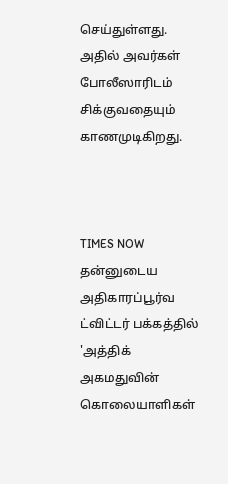செய்துள்ளது. அதில் அவர்கள் போலீஸாரிடம் சிக்குவதையும் காணமுடிகிறது.



TIMES NOW தன்னுடைய அதிகாரப்பூர்வ ட்விட்டர் பக்கத்தில் 'அத்திக் அகமதுவின் கொலையாளிகள்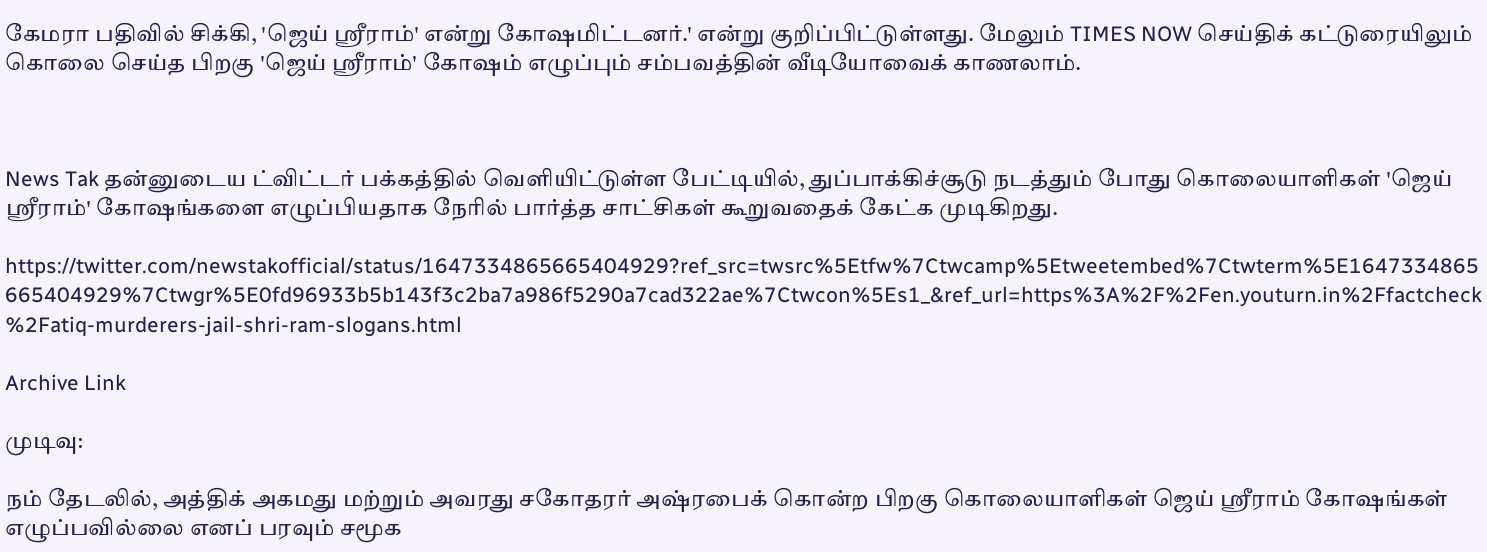கேமரா பதிவில் சிக்கி, 'ஜெய் ஸ்ரீராம்' என்று கோஷமிட்டனர்.' என்று குறிப்பிட்டுள்ளது. மேலும் TIMES NOW செய்திக் கட்டுரையிலும் கொலை செய்த பிறகு 'ஜெய் ஸ்ரீராம்' கோஷம் எழுப்பும் சம்பவத்தின் வீடியோவைக் காணலாம்.



News Tak தன்னுடைய ட்விட்டர் பக்கத்தில் வெளியிட்டுள்ள பேட்டியில், துப்பாக்கிச்சூடு நடத்தும் போது கொலையாளிகள் 'ஜெய் ஸ்ரீராம்' கோஷங்களை எழுப்பியதாக நேரில் பார்த்த சாட்சிகள் கூறுவதைக் கேட்க முடிகிறது.

https://twitter.com/newstakofficial/status/1647334865665404929?ref_src=twsrc%5Etfw%7Ctwcamp%5Etweetembed%7Ctwterm%5E1647334865665404929%7Ctwgr%5E0fd96933b5b143f3c2ba7a986f5290a7cad322ae%7Ctwcon%5Es1_&ref_url=https%3A%2F%2Fen.youturn.in%2Ffactcheck%2Fatiq-murderers-jail-shri-ram-slogans.html

Archive Link

முடிவு:

நம் தேடலில், அத்திக் அகமது மற்றும் அவரது சகோதரர் அஷ்ரபைக் கொன்ற பிறகு கொலையாளிகள் ஜெய் ஸ்ரீராம் கோஷங்கள் எழுப்பவில்லை எனப் பரவும் சமூக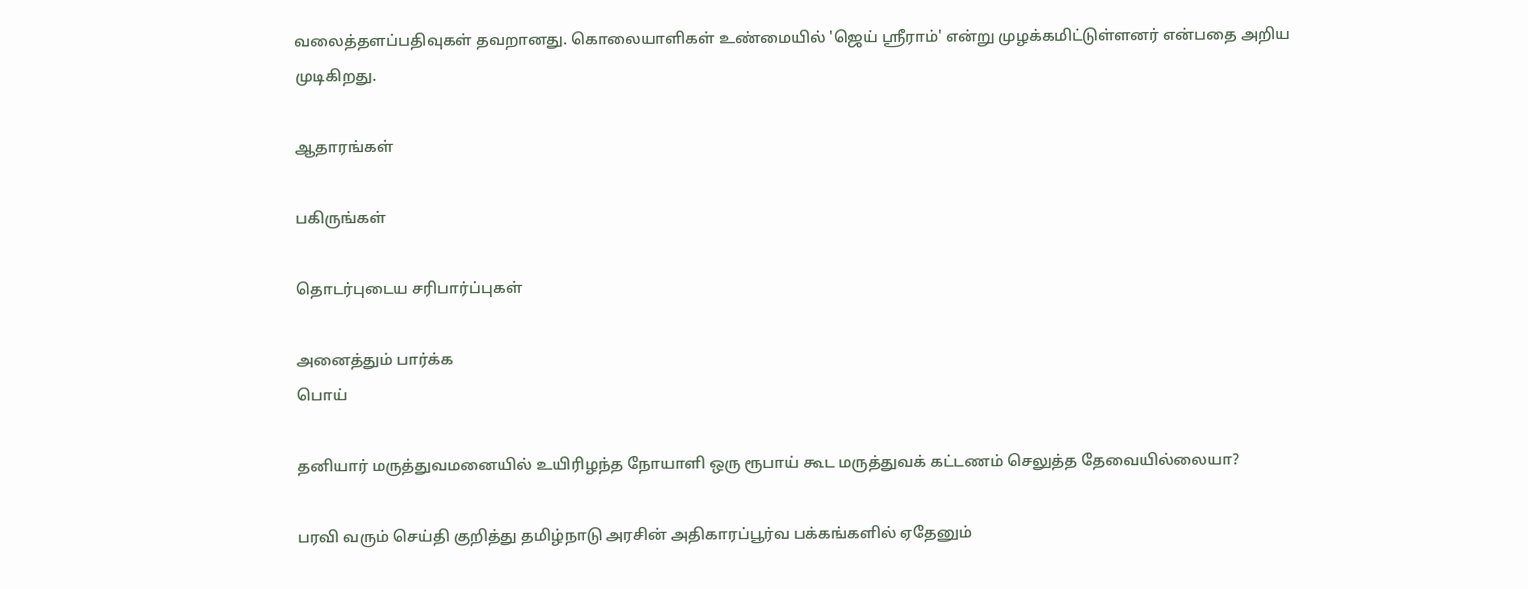வலைத்தளப்பதிவுகள் தவறானது. கொலையாளிகள் உண்மையில் 'ஜெய் ஸ்ரீராம்' என்று முழக்கமிட்டுள்ளனர் என்பதை அறிய முடிகிறது.

ஆதாரங்கள்

பகிருங்கள்

தொடர்புடைய சரிபார்ப்புகள்

அனைத்தும் பார்க்க
பொய்

தனியார் மருத்துவமனையில் உயிரிழந்த நோயாளி ஒரு ரூபாய் கூட மருத்துவக் கட்டணம் செலுத்த தேவையில்லையா?

பரவி வரும் செய்தி குறித்து தமிழ்நாடு அரசின் அதிகாரப்பூர்வ பக்கங்களில் ஏதேனும்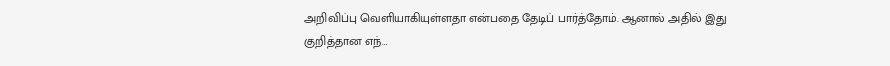அறிவிப்பு வெளியாகியுள்ளதா என்பதை தேடிப் பார்த்தோம். ஆனால் அதில் இது குறித்தான எந்…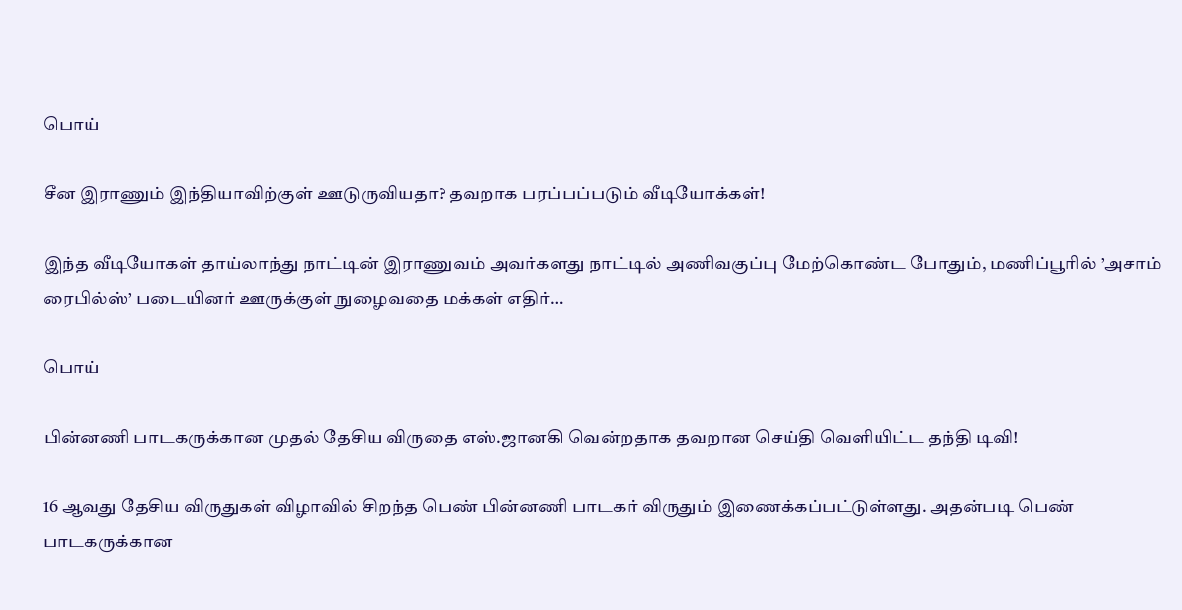பொய்

சீன இராணும் இந்தியாவிற்குள் ஊடுருவியதா? தவறாக பரப்பப்படும் வீடியோக்கள்!

இந்த வீடியோகள் தாய்லாந்து நாட்டின் இராணுவம் அவர்களது நாட்டில் அணிவகுப்பு மேற்கொண்ட போதும், மணிப்பூரில் ’அசாம் ரைபில்ஸ்’ படையினர் ஊருக்குள் நுழைவதை மக்கள் எதிர்…

பொய்

பின்னணி பாடகருக்கான முதல் தேசிய விருதை எஸ்.ஜானகி வென்றதாக தவறான செய்தி வெளியிட்ட தந்தி டிவி!

16 ஆவது தேசிய விருதுகள் விழாவில் சிறந்த பெண் பின்னணி பாடகர் விருதும் இணைக்கப்பட்டுள்ளது. அதன்படி பெண் பாடகருக்கான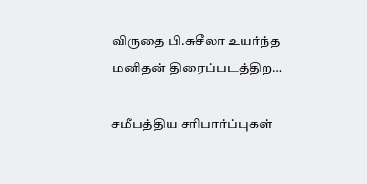விருதை பி.சுசீலா உயர்ந்த மனிதன் திரைப்படத்திற…

சமீபத்திய சரிபார்ப்புகள்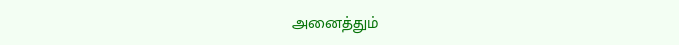அனைத்தும்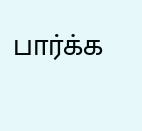பார்க்க